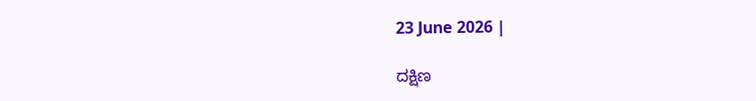23 June 2026 |

ದಕ್ಷಿಣ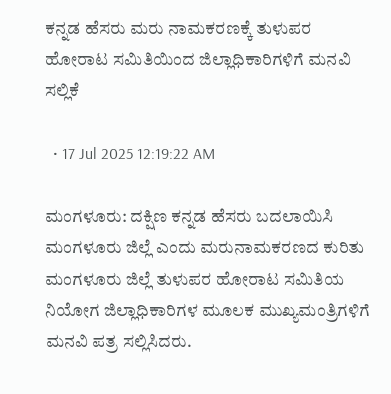ಕನ್ನಡ ಹೆಸರು ಮರು ನಾಮಕರಣಕ್ಕೆ ತುಳುಪರ ಹೋರಾಟ‌ ಸಮಿತಿಯಿಂದ ಜಿಲ್ಲಾಧಿಕಾರಿಗಳಿಗೆ ಮನವಿ ಸಲ್ಲಿಕೆ

  • 17 Jul 2025 12:19:22 AM

ಮಂಗಳೂರು: ದಕ್ಷಿಣ ಕನ್ನಡ ಹೆಸರು ಬದಲಾಯಿಸಿ ಮಂಗಳೂರು ಜಿಲ್ಲೆ ಎಂದು ಮರುನಾಮಕರಣದ ಕುರಿತು ಮಂಗಳೂರು ಜಿಲ್ಲೆ ತುಳುಪರ ಹೋರಾಟ‌ ಸಮಿತಿಯ ನಿಯೋಗ ಜಿಲ್ಲಾಧಿಕಾರಿಗಳ ಮೂಲಕ ಮುಖ್ಯಮಂತ್ರಿಗಳಿಗೆ ಮನವಿ ಪತ್ರ ಸಲ್ಲಿಸಿದರು.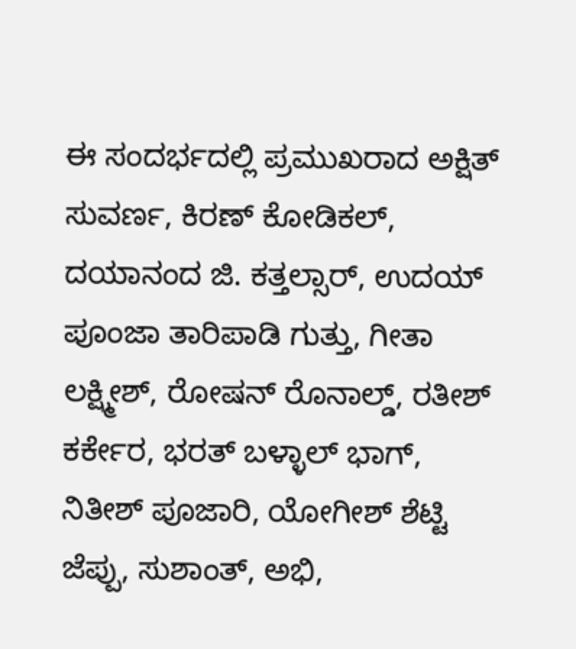ಈ ಸಂದರ್ಭದಲ್ಲಿ ಪ್ರಮುಖರಾದ ಅಕ್ಷಿತ್ ಸುವರ್ಣ, ಕಿರಣ್ ಕೋಡಿಕಲ್, ದಯಾನಂದ ಜಿ. ಕತ್ತಲ್ಸಾರ್, ಉದಯ್ ಪೂಂಜಾ ತಾರಿಪಾಡಿ ಗುತ್ತು, ಗೀತಾ ಲಕ್ಷ್ಮೀಶ್, ರೋಷನ್ ರೊನಾಲ್ಡ್, ರತೀಶ್ ಕರ್ಕೇರ, ಭರತ್ ಬಳ್ಳಾಲ್ ಭಾಗ್, ನಿತೀಶ್ ಪೂಜಾರಿ, ಯೋಗೀಶ್ ಶೆಟ್ಟಿ ಜೆಪ್ಪು, ಸುಶಾಂತ್, ಅಭಿ,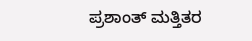ಪ್ರಶಾಂತ್ ಮತ್ತಿತರ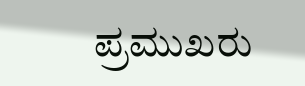ಪ್ರಮುಖರು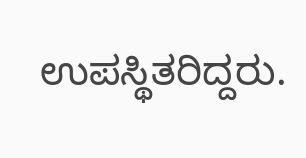ಉಪಸ್ಥಿತರಿದ್ದರು.